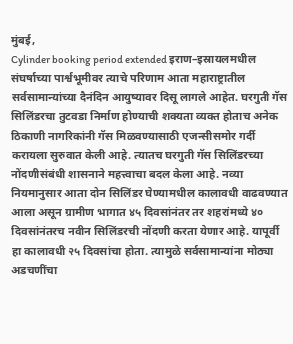मुंबई,
Cylinder booking period extended इराण–इस्रायलमधील संघर्षाच्या पार्श्वभूमीवर त्याचे परिणाम आता महाराष्ट्रातील सर्वसामान्यांच्या दैनंदिन आयुष्यावर दिसू लागले आहेत. घरगुती गॅस सिलिंडरचा तुटवडा निर्माण होण्याची शक्यता व्यक्त होताच अनेक ठिकाणी नागरिकांनी गॅस मिळवण्यासाठी एजन्सीसमोर गर्दी करायला सुरुवात केली आहे. त्यातच घरगुती गॅस सिलिंडरच्या नोंदणीसंबंधी शासनाने महत्त्वाचा बदल केला आहे. नव्या नियमानुसार आता दोन सिलिंडर घेण्यामधील कालावधी वाढवण्यात आला असून ग्रामीण भागात ४५ दिवसांनंतर तर शहरांमध्ये ४० दिवसांनंतरच नवीन सिलिंडरची नोंदणी करता येणार आहे. यापूर्वी हा कालावधी २५ दिवसांचा होता. त्यामुळे सर्वसामान्यांना मोठ्या अडचणींचा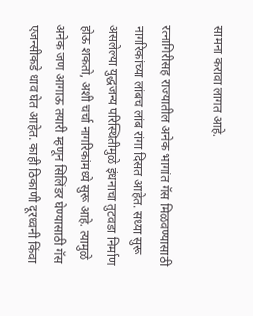सामना करावा लागत आहे.

रत्नागिरीसह राज्यातील अनेक भागांत गॅस मिळवण्यासाठी नागरिकांच्या लांबच लांब रांगा दिसत आहेत. सध्या सुरू असलेल्या युद्धजन्य परिस्थितीमुळे इंधनाचा तुटवडा निर्माण होऊ शकतो, अशी चर्चा नागरिकांमध्ये सुरू आहे. त्यामुळे अनेक जण आगाऊ तयारी म्हणून सिलिंडर घेण्यासाठी गॅस एजन्सीकडे धाव घेत आहेत. काही ठिकाणी दूरध्वनी किंवा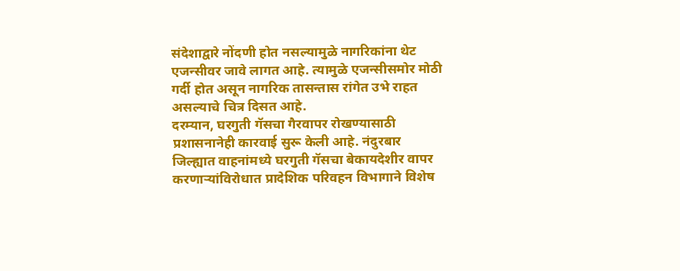संदेशाद्वारे नोंदणी होत नसल्यामुळे नागरिकांना थेट एजन्सीवर जावे लागत आहे. त्यामुळे एजन्सीसमोर मोठी गर्दी होत असून नागरिक तासन्तास रांगेत उभे राहत असल्याचे चित्र दिसत आहे.
दरम्यान, घरगुती गॅसचा गैरवापर रोखण्यासाठी प्रशासनानेही कारवाई सुरू केली आहे. नंदुरबार जिल्ह्यात वाहनांमध्ये घरगुती गॅसचा बेकायदेशीर वापर करणाऱ्यांविरोधात प्रादेशिक परिवहन विभागाने विशेष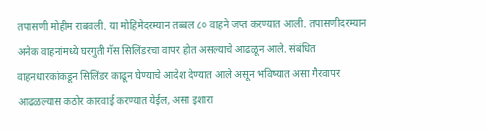तपासणी मोहीम राबवली. या मोहिमेदरम्यान तब्बल ८० वाहने जप्त करण्यात आली. तपासणीदरम्यान अनेक वाहनांमध्ये घरगुती गॅस सिलिंडरचा वापर होत असल्याचे आढळून आले. संबंधित वाहनधारकांकडून सिलिंडर काढून घेण्याचे आदेश देण्यात आले असून भविष्यात असा गैरवापर आढळल्यास कठोर कारवाई करण्यात येईल, असा इशारा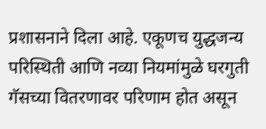प्रशासनाने दिला आहे. एकूणच युद्धजन्य परिस्थिती आणि नव्या नियमांमुळे घरगुती गॅसच्या वितरणावर परिणाम होत असून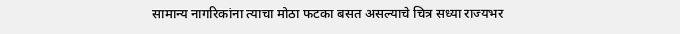सामान्य नागरिकांना त्याचा मोठा फटका बसत असल्याचे चित्र सध्या राज्यभर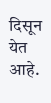दिसून येत आहे.